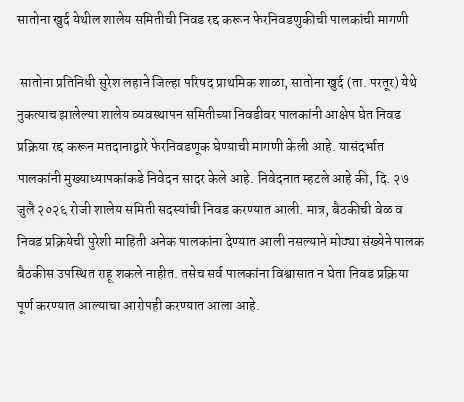सातोना खुर्द येथील शालेय समितीची निवड रद्द करून फेरनिवडणुकीची पालकांची मागणी

 सातोना प्रतिनिधी सुरेश लहाने जिल्हा परिषद प्राथमिक शाळा, सातोना खुर्द (ता. परतूर) येथे नुकत्याच झालेल्या शालेय व्यवस्थापन समितीच्या निवडीवर पालकांनी आक्षेप घेत निवड प्रक्रिया रद्द करून मतदानाद्वारे फेरनिवडणूक घेण्याची मागणी केली आहे. यासंदर्भात पालकांनी मुख्याध्यापकांकडे निवेदन सादर केले आहे. निवेदनात म्हटले आहे की, दि. २७ जुलै २०२६ रोजी शालेय समिती सदस्यांची निवड करण्यात आली. मात्र, बैठकीची वेळ व निवड प्रक्रियेची पुरेशी माहिती अनेक पालकांना देण्यात आली नसल्याने मोठ्या संख्येने पालक बैठकीस उपस्थित राहू शकले नाहीत. तसेच सर्व पालकांना विश्वासात न घेता निवड प्रक्रिया पूर्ण करण्यात आल्याचा आरोपही करण्यात आला आहे.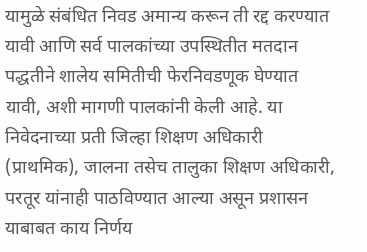यामुळे संबंधित निवड अमान्य करून ती रद्द करण्यात यावी आणि सर्व पालकांच्या उपस्थितीत मतदान पद्धतीने शालेय समितीची फेरनिवडणूक घेण्यात यावी, अशी मागणी पालकांनी केली आहे. या निवेदनाच्या प्रती जिल्हा शिक्षण अधिकारी  (प्राथमिक), जालना तसेच तालुका शिक्षण अधिकारी, परतूर यांनाही पाठविण्यात आल्या असून प्रशासन याबाबत काय निर्णय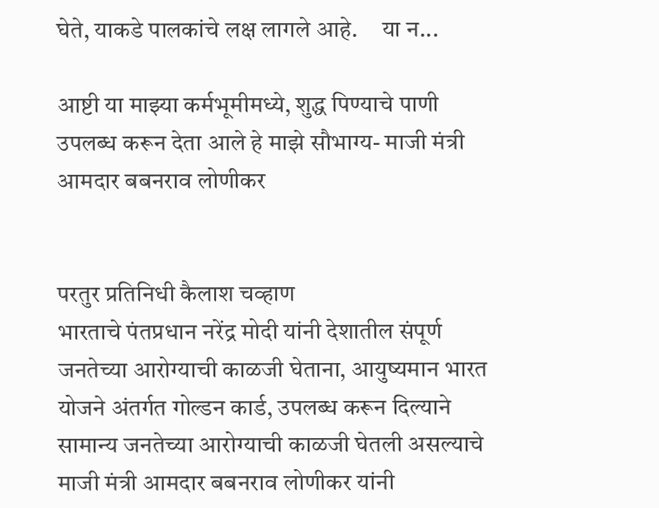घेते, याकडे पालकांचे लक्ष लागले आहे.     या न...

आष्टी या माझ्या कर्मभूमीमध्ये, शुद्ध पिण्याचे पाणी उपलब्ध करून देता आले हे माझे सौभाग्य- माजी मंत्री आमदार बबनराव लोणीकर


परतुर प्रतिनिधी कैलाश चव्हाण
भारताचे पंतप्रधान नरेंद्र मोदी यांनी देशातील संपूर्ण जनतेच्या आरोग्याची काळजी घेताना, आयुष्यमान भारत योजने अंतर्गत गोल्डन कार्ड, उपलब्ध करून दिल्याने सामान्य जनतेच्या आरोग्याची काळजी घेतली असल्याचे माजी मंत्री आमदार बबनराव लोणीकर यांनी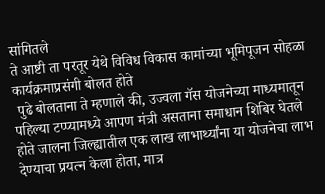सांगितले
ते आष्टी ता परतूर येथे विविध विकास कामांच्या भूमिपूजन सोहळा कार्यक्रमाप्रसंगी बोलत होते
 पुढे बोलताना ते म्हणाले की, उज्वला गॅस योजनेच्या माध्यमातून पहिल्या टप्प्यामध्ये आपण मंत्री असताना समाधान शिबिर घेतले होते जालना जिल्ह्यातील एक लाख लाभार्थ्यांना या योजनेचा लाभ देण्याचा प्रयत्न केला होता, मात्र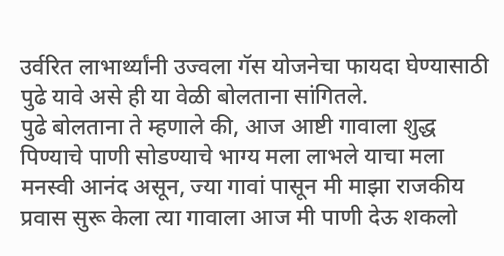उर्वरित लाभार्थ्यांनी उज्वला गॅस योजनेचा फायदा घेण्यासाठी पुढे यावे असे ही या वेळी बोलताना सांगितले.
पुढे बोलताना ते म्हणाले की, आज आष्टी गावाला शुद्ध पिण्याचे पाणी सोडण्याचे भाग्य मला लाभले याचा मला मनस्वी आनंद असून, ज्या गावां पासून मी माझा राजकीय प्रवास सुरू केला त्या गावाला आज मी पाणी देऊ शकलो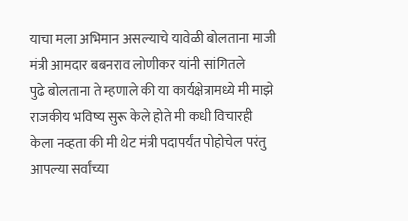याचा मला अभिमान असल्याचे यावेळी बोलताना माजी मंत्री आमदार बबनराव लोणीकर यांनी सांगितले
पुढे बोलताना ते म्हणाले की या कार्यक्षेत्रामध्ये मी माझे राजकीय भविष्य सुरू केले होते मी कधी विचारही केला नव्हता की मी थेट मंत्री पदापर्यंत पोहोचेल परंतु आपल्या सर्वांच्या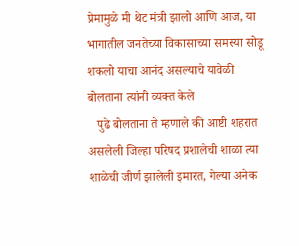प्रेमामुळे मी थेट मंत्री झालो आणि आज, या भागातील जनतेच्या विकासाच्या समस्या सोडू शकलो याचा आनंद असल्याचे यावेळी बोलताना त्यांनी व्यक्त केले
   पुढे बोलताना ते म्हणाले की आष्टी शहरात असलेली जिल्हा परिषद प्रशालेची शाळा त्या शाळेची जीर्ण झालेली इमारत, गेल्या अनेक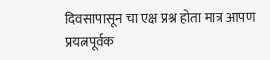दिवसापासून चा एक्ष प्रश्न होता मात्र आपण प्रयत्नपूर्वक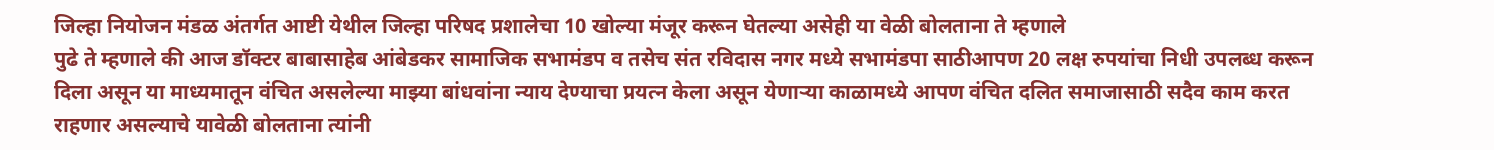जिल्हा नियोजन मंडळ अंतर्गत आष्टी येथील जिल्हा परिषद प्रशालेचा 10 खोल्या मंजूर करून घेतल्या असेही या वेळी बोलताना ते म्हणाले
पुढे ते म्हणाले की आज डॉक्टर बाबासाहेब आंबेडकर सामाजिक सभामंडप व तसेच संत रविदास नगर मध्ये सभामंडपा साठीआपण 20 लक्ष रुपयांचा निधी उपलब्ध करून दिला असून या माध्यमातून वंचित असलेल्या माझ्या बांधवांना न्याय देण्याचा प्रयत्न केला असून येणाऱ्या काळामध्ये आपण वंचित दलित समाजासाठी सदैव काम करत राहणार असल्याचे यावेळी बोलताना त्यांनी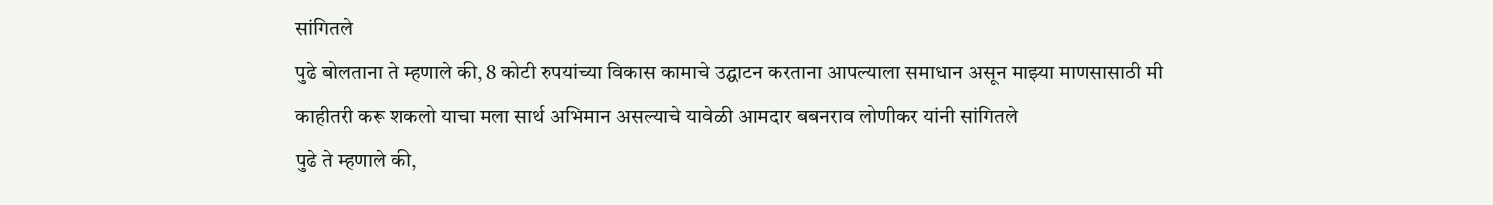सांगितले
पुढे बोलताना ते म्हणाले की, 8 कोटी रुपयांच्या विकास कामाचे उद्घाटन करताना आपल्याला समाधान असून माझ्या माणसासाठी मी काहीतरी करू शकलो याचा मला सार्थ अभिमान असल्याचे यावेळी आमदार बबनराव लोणीकर यांनी सांगितले
पुढे ते म्हणाले की,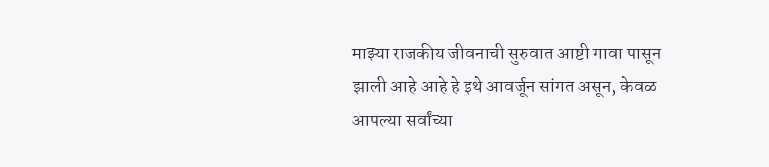माझ्या राजकीय जीवनाची सुरुवात आष्टी गावा पासून झाली आहे आहे हे इथे आवर्जून सांगत असून, केवळ आपल्या सर्वांच्या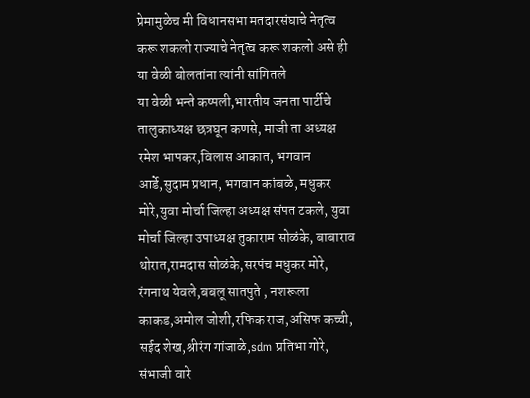प्रेमामुळेच मी विधानसभा मतदारसंघाचे नेतृत्व करू शकलो राज्याचे नेतृत्व करू शकलो असे ही या वेळी बोलतांना त्यांनी सांगितले
या वेळी भन्ते कष्पली,भारतीय जनता पार्टीचे तालुकाध्यक्ष छत्रघून कणसे, माजी ता अध्यक्ष रमेश भापकर,विलास आकात, भगवान आर्डे,सुदाम प्रधान, भगवान कांबळे, मधुकर मोरे,युवा मोर्चा जिल्हा अध्यक्ष संपत टकले, युवा मोर्चा जिल्हा उपाध्यक्ष तुकाराम सोळंके, बाबाराव थोरात,रामदास सोळंके,सरपंच मधुकर मोरे, रंगनाथ येवले,बबलू सातपुते , नशरूला काकड,अमोल जोशी,रफिक राज,असिफ कच्ची, सईद शेख,श्रीरंग गांजाळे,sdm प्रतिभा गोरे, संभाजी वारे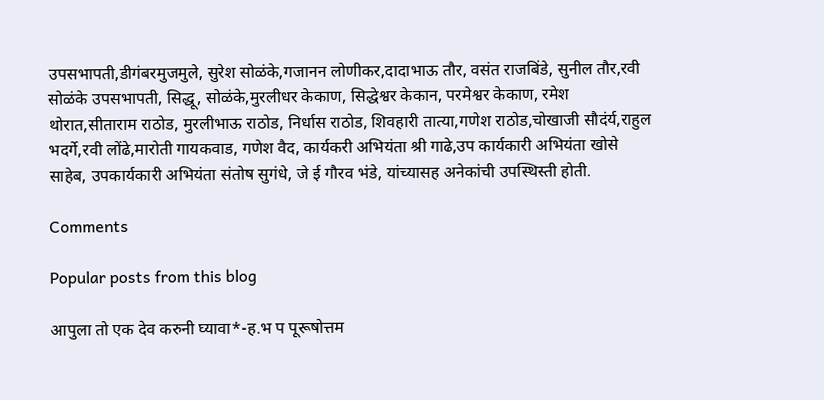उपसभापती,डीगंबरमुजमुले, सुरेश सोळंके,गजानन लोणीकर,दादाभाऊ तौर, वसंत राजबिंडे, सुनील तौर,रवी सोळंके उपसभापती, सिद्धू, सोळंके,मुरलीधर केकाण, सिद्धेश्वर केकान, परमेश्वर केकाण, रमेश थोरात,सीताराम राठोड, मुरलीभाऊ राठोड, निर्धास राठोड, शिवहारी तात्या,गणेश राठोड,चोखाजी सौदंर्य,राहुल भदर्गे,रवी लोंढे,मारोती गायकवाड, गणेश वैद, कार्यकरी अभियंता श्री गाढे,उप कार्यकारी अभियंता खोसे साहेब, उपकार्यकारी अभियंता संतोष सुगंधे, जे ई गौरव भंडे, यांच्यासह अनेकांची उपस्थिस्ती होती.

Comments

Popular posts from this blog

आपुला तो एक देव करुनी घ्यावा*-ह.भ प पूरूषोत्तम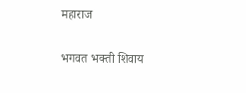महाराज

भगवत भक्ती शिवाय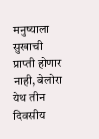मनुष्याला सुखाची प्राप्ती होणार नाही, बेलोरा येथ तीन दिवसीय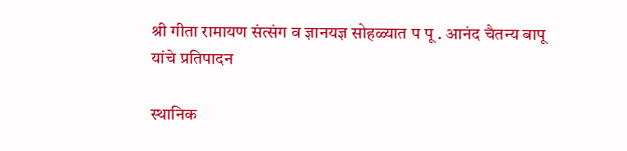श्री गीता रामायण संत्संग व ज्ञानयज्ञ सोहळ्यात प पू . आनंद चैतन्य बापू यांचे प्रतिपादन

स्थानिक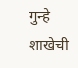गुन्हे शाखेची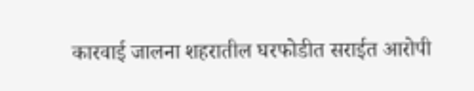कारवाई जालना शहरातील घरफोडीत सराईत आरोपी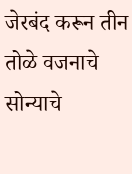जेरबंद करून तीन तोळे वजनाचे सोन्याचे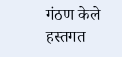गंठण केले हस्तगत